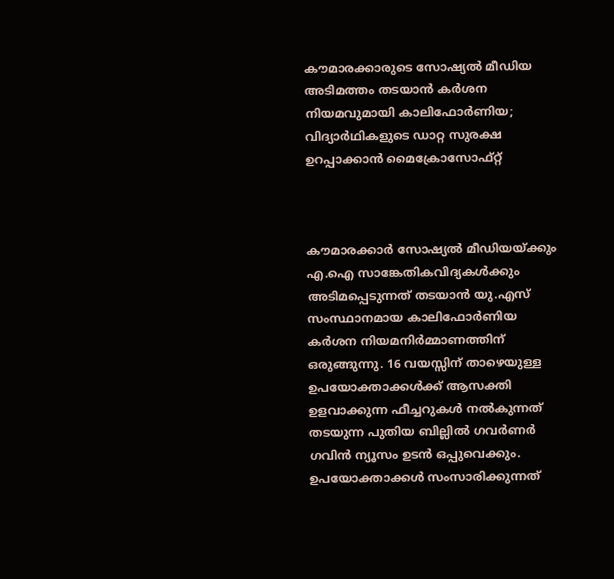കൗമാരക്കാരുടെ സോഷ്യൽ മീഡിയ അടിമത്തം തടയാൻ കർശന നിയമവുമായി കാലിഫോർണിയ; വിദ്യാർഥികളുടെ ഡാറ്റ സുരക്ഷ ഉറപ്പാക്കാൻ മൈക്രോസോഫ്റ്റ്



കൗമാരക്കാർ സോഷ്യൽ മീഡിയയ്ക്കും എ.ഐ സാങ്കേതികവിദ്യകൾക്കും അടിമപ്പെടുന്നത് തടയാൻ യു.എസ് സംസ്ഥാനമായ കാലിഫോർണിയ കർശന നിയമനിർമ്മാണത്തിന് ഒരുങ്ങുന്നു. 16 വയസ്സിന് താഴെയുള്ള ഉപയോക്താക്കൾക്ക് ആസക്തി ഉളവാക്കുന്ന ഫീച്ചറുകൾ നൽകുന്നത് തടയുന്ന പുതിയ ബില്ലിൽ ഗവർണർ ഗവിൻ ന്യൂസം ഉടൻ ഒപ്പുവെക്കും. ഉപയോക്താക്കൾ സംസാരിക്കുന്നത്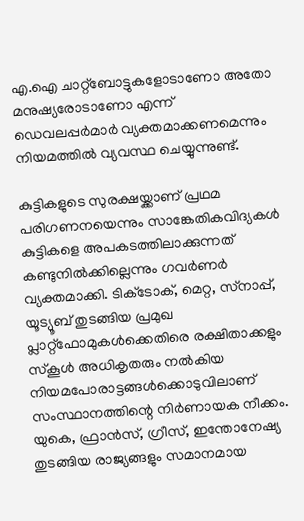എ.ഐ ചാറ്റ്‌ബോട്ടുകളോടാണോ അതോ മനുഷ്യരോടാണോ എന്ന് ഡെവലപ്പർമാർ വ്യക്തമാക്കണമെന്നും നിയമത്തിൽ വ്യവസ്ഥ ചെയ്യുന്നുണ്ട്.

കുട്ടികളുടെ സുരക്ഷയ്ക്കാണ് പ്രഥമ പരിഗണനയെന്നും സാങ്കേതികവിദ്യകൾ കുട്ടികളെ അപകടത്തിലാക്കുന്നത് കണ്ടുനിൽക്കില്ലെന്നും ഗവർണർ വ്യക്തമാക്കി. ടിക്‌ടോക്, മെറ്റ, സ്‌നാപ്പ്, യൂട്യൂബ് തുടങ്ങിയ പ്രമുഖ പ്ലാറ്റ്‌ഫോമുകൾക്കെതിരെ രക്ഷിതാക്കളും സ്കൂൾ അധികൃതരും നൽകിയ നിയമപോരാട്ടങ്ങൾക്കൊടുവിലാണ് സംസ്ഥാനത്തിന്റെ നിർണായക നീക്കം. യുകെ, ഫ്രാൻസ്, ഗ്രീസ്, ഇന്തോനേഷ്യ തുടങ്ങിയ രാജ്യങ്ങളും സമാനമായ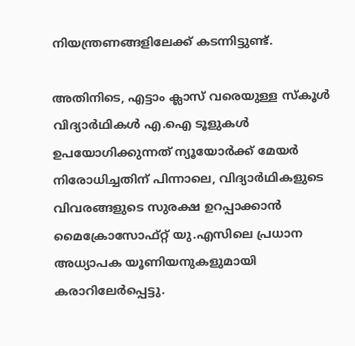നിയന്ത്രണങ്ങളിലേക്ക് കടന്നിട്ടുണ്ട്.

അതിനിടെ, എട്ടാം ക്ലാസ് വരെയുള്ള സ്കൂൾ വിദ്യാർഥികൾ എ.ഐ ടൂളുകൾ ഉപയോഗിക്കുന്നത് ന്യൂയോർക്ക് മേയർ നിരോധിച്ചതിന് പിന്നാലെ, വിദ്യാർഥികളുടെ വിവരങ്ങളുടെ സുരക്ഷ ഉറപ്പാക്കാൻ മൈക്രോസോഫ്റ്റ് യു.എസിലെ പ്രധാന അധ്യാപക യൂണിയനുകളുമായി കരാറിലേർപ്പെട്ടു.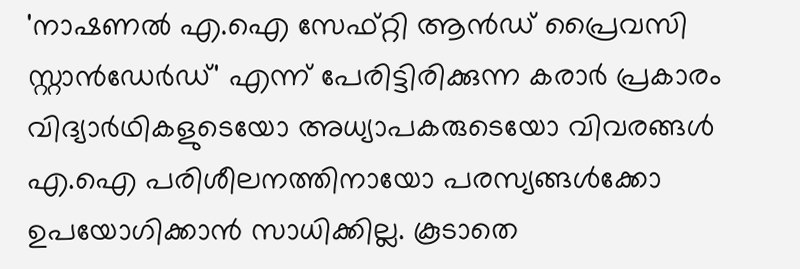'നാഷണൽ എ.ഐ സേഫ്റ്റി ആൻഡ് പ്രൈവസി സ്റ്റാൻഡേർഡ്' എന്ന് പേരിട്ടിരിക്കുന്ന കരാർ പ്രകാരം വിദ്യാർഥികളുടെയോ അധ്യാപകരുടെയോ വിവരങ്ങൾ എ.ഐ പരിശീലനത്തിനായോ പരസ്യങ്ങൾക്കോ ഉപയോഗിക്കാൻ സാധിക്കില്ല. കൂടാതെ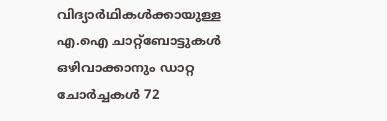വിദ്യാർഥികൾക്കായുള്ള എ.ഐ ചാറ്റ്‌ബോട്ടുകൾ ഒഴിവാക്കാനും ഡാറ്റ ചോർച്ചകൾ 72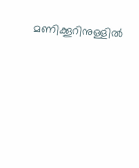മണിക്കൂറിനുള്ളിൽ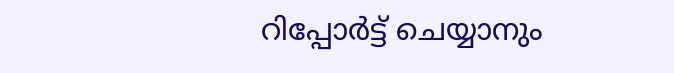റിപ്പോർട്ട് ചെയ്യാനും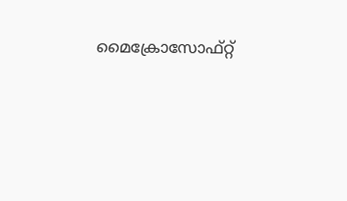മൈക്രോസോഫ്റ്റ്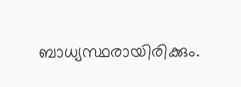ബാധ്യസ്ഥരായിരിക്കും.